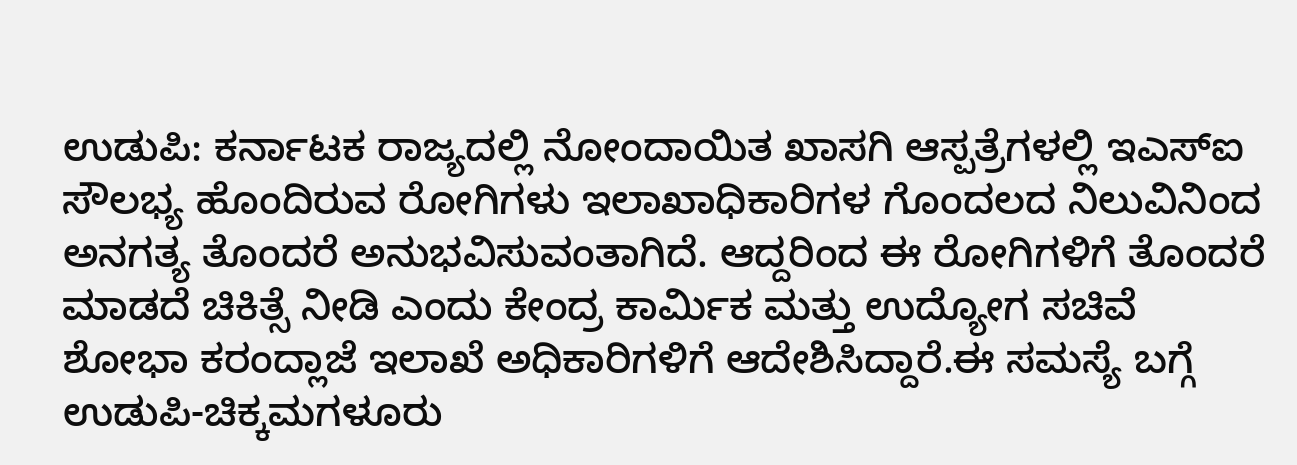ಉಡುಪಿ: ಕರ್ನಾಟಕ ರಾಜ್ಯದಲ್ಲಿ ನೋಂದಾಯಿತ ಖಾಸಗಿ ಆಸ್ಪತ್ರೆಗಳಲ್ಲಿ ಇಎಸ್ಐ ಸೌಲಭ್ಯ ಹೊಂದಿರುವ ರೋಗಿಗಳು ಇಲಾಖಾಧಿಕಾರಿಗಳ ಗೊಂದಲದ ನಿಲುವಿನಿಂದ ಅನಗತ್ಯ ತೊಂದರೆ ಅನುಭವಿಸುವಂತಾಗಿದೆ. ಆದ್ದರಿಂದ ಈ ರೋಗಿಗಳಿಗೆ ತೊಂದರೆ ಮಾಡದೆ ಚಿಕಿತ್ಸೆ ನೀಡಿ ಎಂದು ಕೇಂದ್ರ ಕಾರ್ಮಿಕ ಮತ್ತು ಉದ್ಯೋಗ ಸಚಿವೆ ಶೋಭಾ ಕರಂದ್ಲಾಜೆ ಇಲಾಖೆ ಅಧಿಕಾರಿಗಳಿಗೆ ಆದೇಶಿಸಿದ್ದಾರೆ.ಈ ಸಮಸ್ಯೆ ಬಗ್ಗೆ ಉಡುಪಿ-ಚಿಕ್ಕಮಗಳೂರು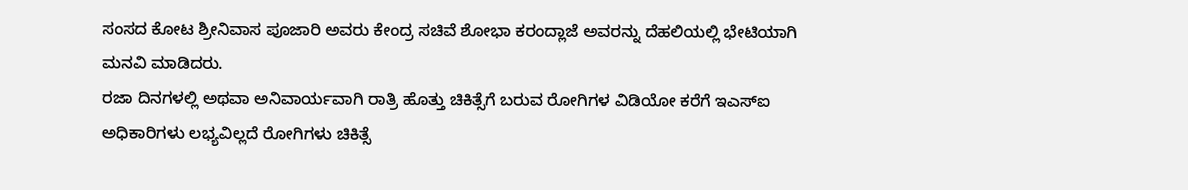ಸಂಸದ ಕೋಟ ಶ್ರೀನಿವಾಸ ಪೂಜಾರಿ ಅವರು ಕೇಂದ್ರ ಸಚಿವೆ ಶೋಭಾ ಕರಂದ್ಲಾಜೆ ಅವರನ್ನು ದೆಹಲಿಯಲ್ಲಿ ಭೇಟಿಯಾಗಿ ಮನವಿ ಮಾಡಿದರು.
ರಜಾ ದಿನಗಳಲ್ಲಿ ಅಥವಾ ಅನಿವಾರ್ಯವಾಗಿ ರಾತ್ರಿ ಹೊತ್ತು ಚಿಕಿತ್ಸೆಗೆ ಬರುವ ರೋಗಿಗಳ ವಿಡಿಯೋ ಕರೆಗೆ ಇಎಸ್ಐ ಅಧಿಕಾರಿಗಳು ಲಭ್ಯವಿಲ್ಲದೆ ರೋಗಿಗಳು ಚಿಕಿತ್ಸೆ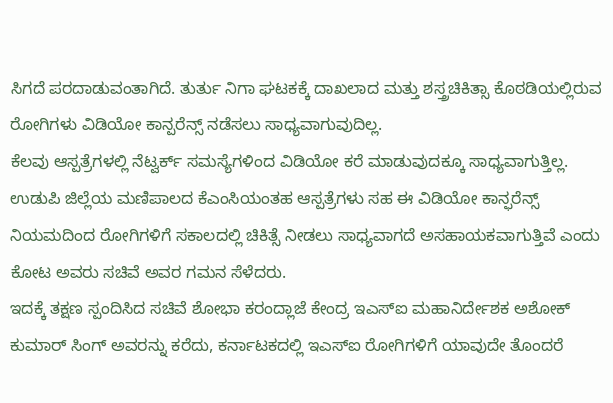ಸಿಗದೆ ಪರದಾಡುವಂತಾಗಿದೆ. ತುರ್ತು ನಿಗಾ ಘಟಕಕ್ಕೆ ದಾಖಲಾದ ಮತ್ತು ಶಸ್ತ್ರಚಿಕಿತ್ಸಾ ಕೊಠಡಿಯಲ್ಲಿರುವ ರೋಗಿಗಳು ವಿಡಿಯೋ ಕಾನ್ಪರೆನ್ಸ್ ನಡೆಸಲು ಸಾಧ್ಯವಾಗುವುದಿಲ್ಲ.
ಕೆಲವು ಆಸ್ಪತ್ರೆಗಳಲ್ಲಿ ನೆಟ್ವರ್ಕ್ ಸಮಸ್ಯೆಗಳಿಂದ ವಿಡಿಯೋ ಕರೆ ಮಾಡುವುದಕ್ಕೂ ಸಾಧ್ಯವಾಗುತ್ತಿಲ್ಲ. ಉಡುಪಿ ಜಿಲ್ಲೆಯ ಮಣಿಪಾಲದ ಕೆಎಂಸಿಯಂತಹ ಆಸ್ಪತ್ರೆಗಳು ಸಹ ಈ ವಿಡಿಯೋ ಕಾನ್ಫರೆನ್ಸ್ ನಿಯಮದಿಂದ ರೋಗಿಗಳಿಗೆ ಸಕಾಲದಲ್ಲಿ ಚಿಕಿತ್ಸೆ ನೀಡಲು ಸಾಧ್ಯವಾಗದೆ ಅಸಹಾಯಕವಾಗುತ್ತಿವೆ ಎಂದು ಕೋಟ ಅವರು ಸಚಿವೆ ಅವರ ಗಮನ ಸೆಳೆದರು.
ಇದಕ್ಕೆ ತಕ್ಷಣ ಸ್ಪಂದಿಸಿದ ಸಚಿವೆ ಶೋಭಾ ಕರಂದ್ಲಾಜೆ ಕೇಂದ್ರ ಇಎಸ್ಐ ಮಹಾನಿರ್ದೇಶಕ ಅಶೋಕ್ ಕುಮಾರ್ ಸಿಂಗ್ ಅವರನ್ನು ಕರೆದು, ಕರ್ನಾಟಕದಲ್ಲಿ ಇಎಸ್ಐ ರೋಗಿಗಳಿಗೆ ಯಾವುದೇ ತೊಂದರೆ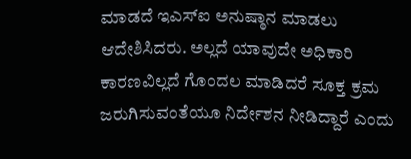ಮಾಡದೆ ಇಎಸ್ಐ ಅನುಷ್ಠಾನ ಮಾಡಲು ಆದೇಶಿಸಿದರು. ಅಲ್ಲದೆ ಯಾವುದೇ ಅಧಿಕಾರಿ ಕಾರಣವಿಲ್ಲದೆ ಗೊಂದಲ ಮಾಡಿದರೆ ಸೂಕ್ತ ಕ್ರಮ ಜರುಗಿಸುವಂತೆಯೂ ನಿರ್ದೇಶನ ನೀಡಿದ್ದಾರೆ ಎಂದು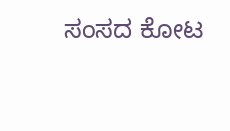ಸಂಸದ ಕೋಟ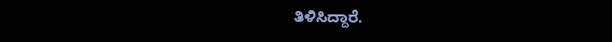ತಿಳಿಸಿದ್ದಾರೆ.